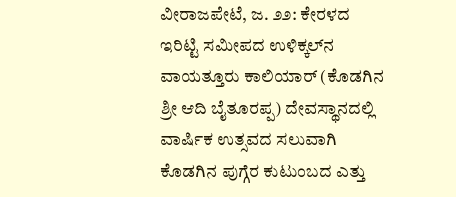ವೀರಾಜಪೇಟೆ, ಜ. ೨೨: ಕೇರಳದ ಇರಿಟ್ಟಿ ಸಮೀಪದ ಉಳಿಕ್ಕಲ್‌ನ ವಾಯತ್ತೂರು ಕಾಲಿಯಾರ್ (ಕೊಡಗಿನ ಶ್ರೀ ಆದಿ ಬೈತೂರಪ್ಪ) ದೇವಸ್ಥಾನದಲ್ಲಿ ವಾರ್ಷಿಕ ಉತ್ಸವದ ಸಲುವಾಗಿ ಕೊಡಗಿನ ಪುಗ್ಗೆರ ಕುಟುಂಬದ ಎತ್ತು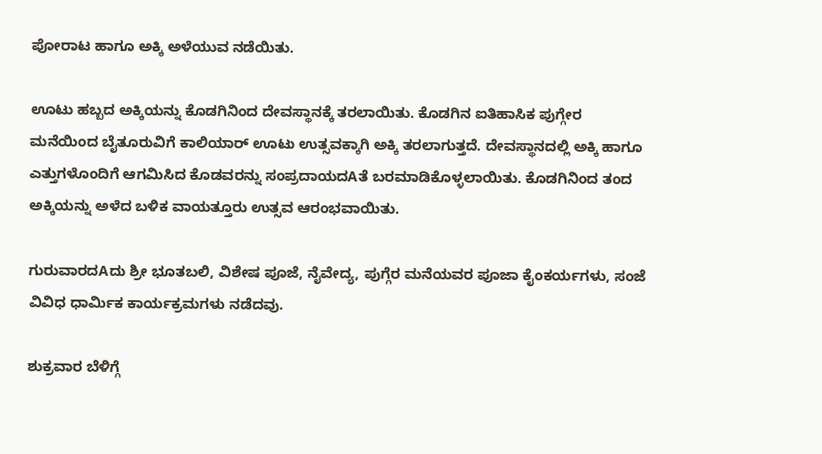ಪೋರಾಟ ಹಾಗೂ ಅಕ್ಕಿ ಅಳೆಯುವ ನಡೆಯಿತು.

ಊಟು ಹಬ್ಬದ ಅಕ್ಕಿಯನ್ನು ಕೊಡಗಿನಿಂದ ದೇವಸ್ಥಾನಕ್ಕೆ ತರಲಾಯಿತು. ಕೊಡಗಿನ ಐತಿಹಾಸಿಕ ಪುಗ್ಗೇರ ಮನೆಯಿಂದ ಬೈತೂರುವಿಗೆ ಕಾಲಿಯಾರ್ ಊಟು ಉತ್ಸವಕ್ಕಾಗಿ ಅಕ್ಕಿ ತರಲಾಗುತ್ತದೆ. ದೇವಸ್ಥಾನದಲ್ಲಿ ಅಕ್ಕಿ ಹಾಗೂ ಎತ್ತುಗಳೊಂದಿಗೆ ಆಗಮಿಸಿದ ಕೊಡವರನ್ನು ಸಂಪ್ರದಾಯದAತೆ ಬರಮಾಡಿಕೊಳ್ಳಲಾಯಿತು. ಕೊಡಗಿನಿಂದ ತಂದ ಅಕ್ಕಿಯನ್ನು ಅಳೆದ ಬಳಿಕ ವಾಯತ್ತೂರು ಉತ್ಸವ ಆರಂಭವಾಯಿತು.

ಗುರುವಾರದAದು ಶ್ರೀ ಭೂತಬಲಿ, ವಿಶೇಷ ಪೂಜೆ, ನೈವೇದ್ಯ, ಪುಗ್ಗೆರ ಮನೆಯವರ ಪೂಜಾ ಕೈಂಕರ್ಯಗಳು, ಸಂಜೆ ವಿವಿಧ ಧಾರ್ಮಿಕ ಕಾರ್ಯಕ್ರಮಗಳು ನಡೆದವು.

ಶುಕ್ರವಾರ ಬೆಳಿಗ್ಗೆ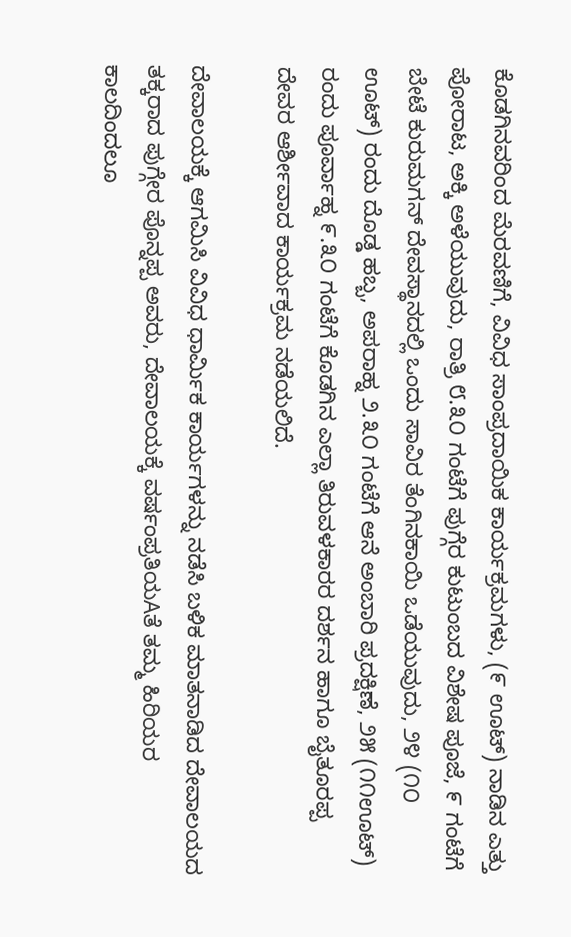ಕೊಡಗಿನವರಿಂದ ಮೆರವಣಿಗೆ, ವಿವಿಧ ಸಾಂಪ್ರದಾಯಿಕ ಕಾರ್ಯಕ್ರಮಗಳು, (೯ ಊಟ್) ನಾಡಿನ ಎತ್ತು ಪೋರಾಟ, ಅಕ್ಕಿ ಅಳೆಯುವುದು, ರಾತ್ರಿ ೮.೩೦ ಗಂಟೆಗೆ ಪುಗ್ಗೆರ ಕುಟುಂಬದ ವಿಶೇಷ ಪೂಜೆ, ೯ ಗಂಟೆಗೆ ಬೇಟೆ ಕುರುಮಗನ್ ದೇವಸ್ಥಾನದಲ್ಲಿ ಒಂದು ಸಾವಿರ ತೆಂಗಿನಕಾಯಿ ಒಡೆಯುವುದು, ೨೪ (೧೦ ಊಟ್) ರಂದು ದೊಡ್ಡ ಹಬ್ಬ, ಅಪರಾಹ್ನ ೨.೩೦ ಗಂಟೆಗೆ ಆನೆ ಅಂಬಾರಿ ಪ್ರದಕ್ಷಿಣೆ, ೨೫ (೧೧ಊಟ್) ರಂದು ಪೂರ್ವಾಹ್ನ ೯.೩೦ ಗಂಟೆಗೆ ಕೊಡಗಿನ ಎಲ್ಲಾ ತಿರುವಳಕಾರರ ದರ್ಶನ ಹಾಗೂ ಬೈತೂರಪ್ಪ ದೇವರ ಆರ್ಶೀವಾದ ಕಾರ್ಯಕ್ರಮ ನಡೆಯಲಿದೆ.

ದೇವಾಲಯಕ್ಕೆ ಆಗಮಿಸಿ ವಿವಿಧ ಧಾರ್ಮಿಕ ಕಾರ್ಯಗಳನ್ನು ನಡೆಸಿ ಬಳಿಕ ಮಾತನಾಡಿದ ದೇವಾಲಯದ ತಕ್ಕರಾದ ಪುಗ್ಗೇರ ಪೊನ್ನಪ್ಪ ಅವರು, ದೇವಾಲಯಕ್ಕೆ ವರ್ಷಂಪ್ರತಿಯAತೆ ತಮ್ಮ ಹಿರಿಯರ ಕಾಲದಿಂದಲೂ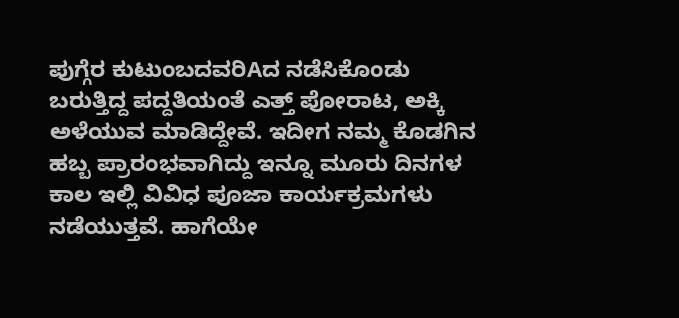ಪುಗ್ಗೆರ ಕುಟುಂಬದವರಿAದ ನಡೆಸಿಕೊಂಡು ಬರುತ್ತಿದ್ದ ಪದ್ದತಿಯಂತೆ ಎತ್ತ್ ಪೋರಾಟ, ಅಕ್ಕಿ ಅಳೆಯುವ ಮಾಡಿದ್ದೇವೆ. ಇದೀಗ ನಮ್ಮ ಕೊಡಗಿನ ಹಬ್ಬ ಪ್ರಾರಂಭವಾಗಿದ್ದು ಇನ್ನೂ ಮೂರು ದಿನಗಳ ಕಾಲ ಇಲ್ಲಿ ವಿವಿಧ ಪೂಜಾ ಕಾರ್ಯಕ್ರಮಗಳು ನಡೆಯುತ್ತವೆ. ಹಾಗೆಯೇ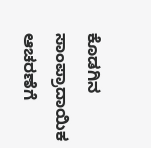ಕೊಡಗಿನ ಸಾಂಪ್ರಾದಾಯಿಕ ಆಚರಣೆಗೆ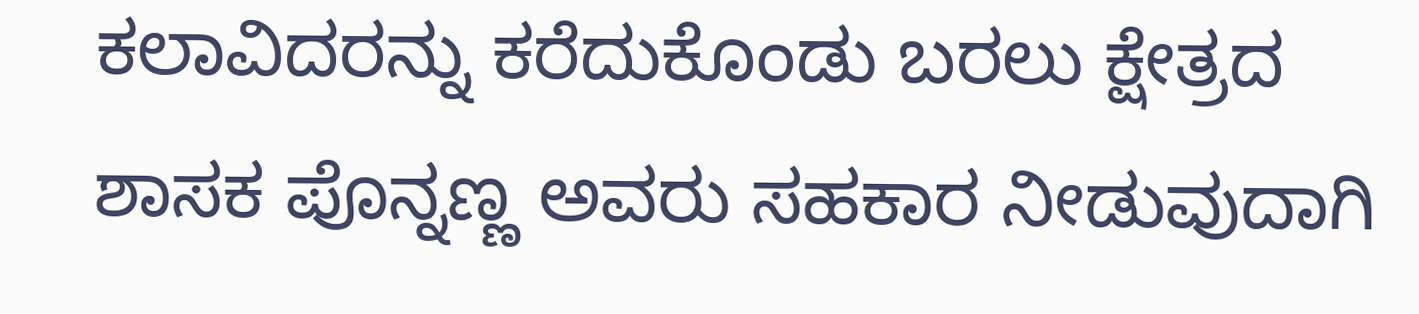ಕಲಾವಿದರನ್ನು ಕರೆದುಕೊಂಡು ಬರಲು ಕ್ಷೇತ್ರದ ಶಾಸಕ ಪೊನ್ನಣ್ಣ ಅವರು ಸಹಕಾರ ನೀಡುವುದಾಗಿ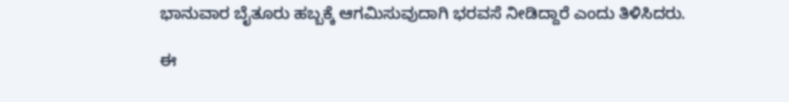ಭಾನುವಾರ ಬೈತೂರು ಹಬ್ಬಕ್ಕೆ ಆಗಮಿಸುವುದಾಗಿ ಭರವಸೆ ನೀಡಿದ್ದಾರೆ ಎಂದು ತಿಳಿಸಿದರು.

ಈ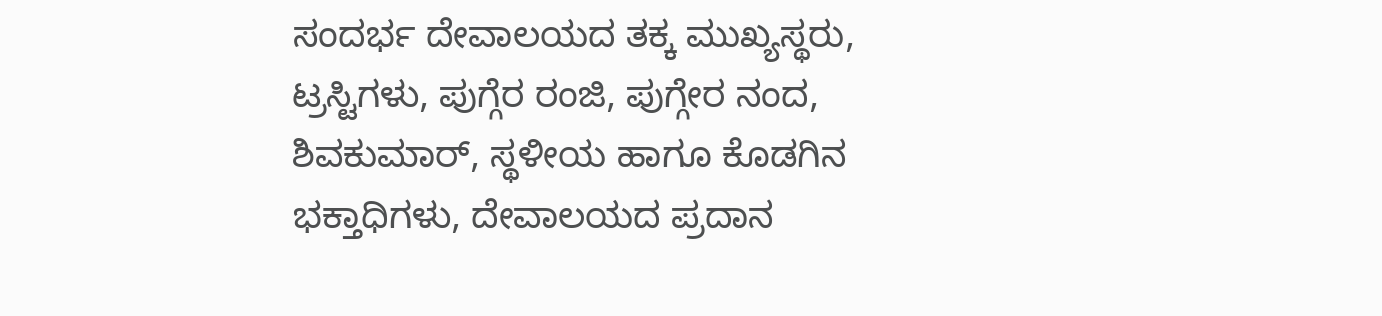ಸಂದರ್ಭ ದೇವಾಲಯದ ತಕ್ಕ ಮುಖ್ಯಸ್ಥರು, ಟ್ರಸ್ಟಿಗಳು, ಪುಗ್ಗೆರ ರಂಜಿ, ಪುಗ್ಗೇರ ನಂದ, ಶಿವಕುಮಾರ್, ಸ್ಥಳೀಯ ಹಾಗೂ ಕೊಡಗಿನ ಭಕ್ತಾಧಿಗಳು, ದೇವಾಲಯದ ಪ್ರದಾನ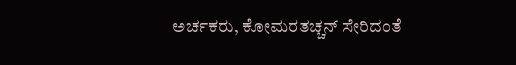ಅರ್ಚಕರು, ಕೋಮರತಚ್ಚನ್ ಸೇರಿದಂತೆ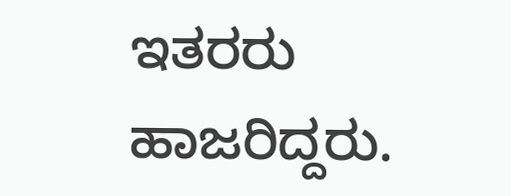ಇತರರು ಹಾಜರಿದ್ದರು.